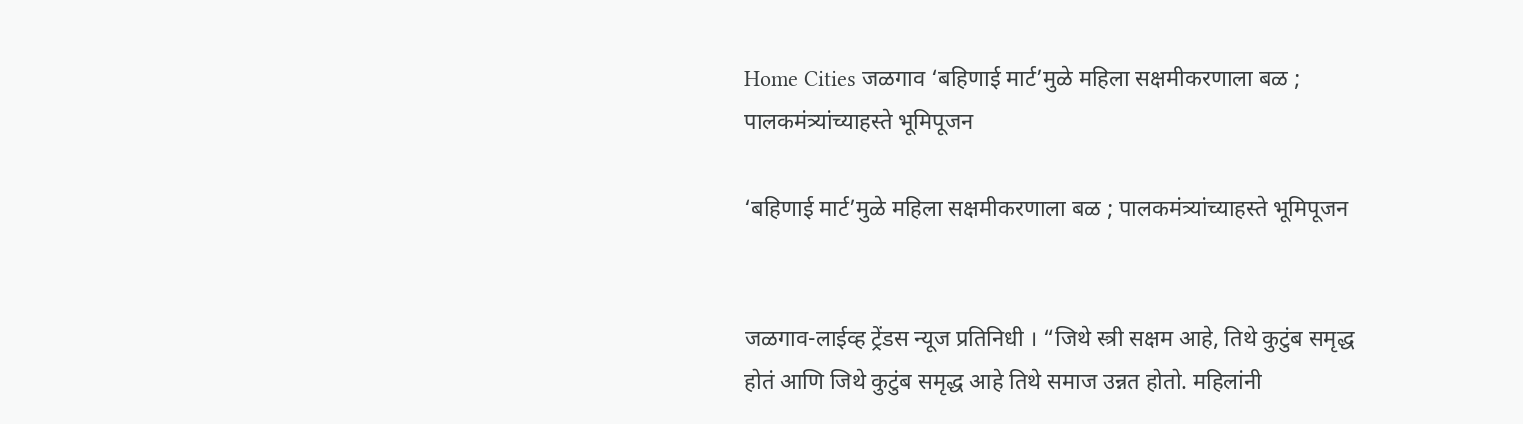Home Cities जळगाव ‘बहिणाई मार्ट’मुळे महिला सक्षमीकरणाला बळ ; पालकमंत्र्यांच्याहस्ते भूमिपूजन

‘बहिणाई मार्ट’मुळे महिला सक्षमीकरणाला बळ ; पालकमंत्र्यांच्याहस्ते भूमिपूजन


जळगाव-लाईव्ह ट्रेंडस न्यूज प्रतिनिधी । “जिथे स्त्री सक्षम आहे, तिथे कुटुंब समृद्ध होतं आणि जिथे कुटुंब समृद्ध आहे तिथे समाज उन्नत होतो. महिलांनी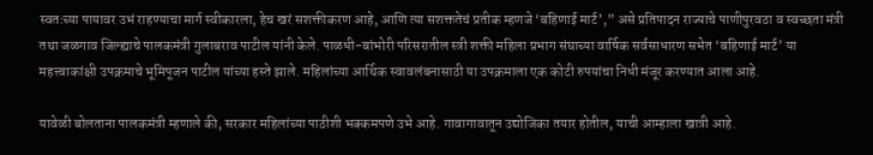स्वतःच्या पायावर उभं राहण्याचा मार्ग स्वीकारला, हेच खरं सशक्तीकरण आहे, आणि त्या सशक्ततेचं प्रतीक म्हणजे ‘बहिणाई मार्ट’,” असे प्रतिपादन राज्याचे पाणीपुरवठा व स्वच्छता मंत्री तथा जळगाव जिल्ह्याचे पालकमंत्री गुलाबराव पाटील यांनी केले. पाळधी-बांभोरी परिसरातील स्त्री शक्ती महिला प्रभाग संघाच्या वार्षिक सर्वसाधारण सभेत ‘बहिणाई मार्ट’ या महत्त्वाकांक्षी उपक्रमाचे भूमिपूजन पाटील यांच्या हस्ते झाले. महिलांच्या आर्थिक स्वावलंबनासाठी या उपक्रमाला एक कोटी रुपयांचा निधी मंजूर करण्यात आला आहे.

यावेळी बोलताना पालकमंत्री म्हणाले की, सरकार महिलांच्या पाठीशी भक्कमपणे उभे आहे. गावागावातून उद्योजिका तयार होतील, याची आम्हाला खात्री आहे.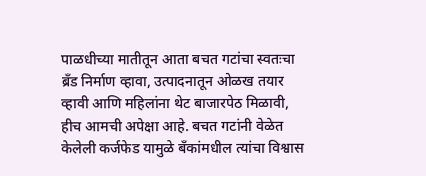पाळधीच्या मातीतून आता बचत गटांचा स्वतःचा ब्रँड निर्माण व्हावा, उत्पादनातून ओळख तयार व्हावी आणि महिलांना थेट बाजारपेठ मिळावी, हीच आमची अपेक्षा आहे. बचत गटांनी वेळेत केलेली कर्जफेड यामुळे बँकांमधील त्यांचा विश्वास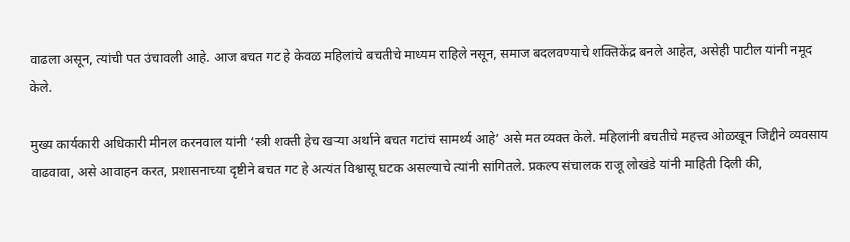वाढला असून, त्यांची पत उंचावली आहे. आज बचत गट हे केवळ महिलांचे बचतीचे माध्यम राहिले नसून, समाज बदलवण्याचे शक्तिकेंद्र बनले आहेत, असेही पाटील यांनी नमूद केले.

मुख्य कार्यकारी अधिकारी मीनल करनवाल यांनी ‘स्त्री शक्ती हेच खऱ्या अर्थाने बचत गटांचं सामर्थ्य आहे’ असे मत व्यक्त केले. महिलांनी बचतीचे महत्त्व ओळखून जिद्दीने व्यवसाय वाढवावा, असे आवाहन करत, प्रशासनाच्या दृष्टीने बचत गट हे अत्यंत विश्वासू घटक असल्याचे त्यांनी सांगितले. प्रकल्प संचालक राजू लोखंडे यांनी माहिती दिली की,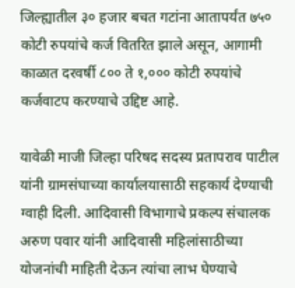जिल्ह्यातील ३० हजार बचत गटांना आतापर्यंत ७५० कोटी रुपयांचे कर्ज वितरित झाले असून, आगामी काळात दरवर्षी ८०० ते १,००० कोटी रुपयांचे कर्जवाटप करण्याचे उद्दिष्ट आहे.

यावेळी माजी जिल्हा परिषद सदस्य प्रतापराव पाटील यांनी ग्रामसंघाच्या कार्यालयासाठी सहकार्य देण्याची ग्वाही दिली. आदिवासी विभागाचे प्रकल्प संचालक अरुण पवार यांनी आदिवासी महिलांसाठीच्या योजनांची माहिती देऊन त्यांचा लाभ घेण्याचे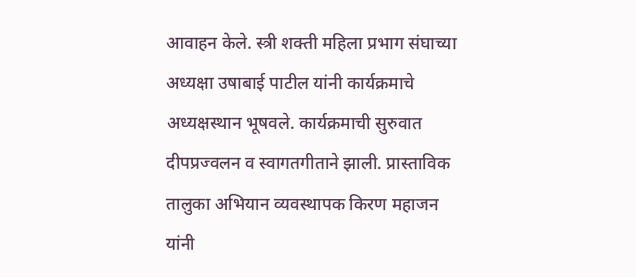आवाहन केले. स्त्री शक्ती महिला प्रभाग संघाच्या अध्यक्षा उषाबाई पाटील यांनी कार्यक्रमाचे अध्यक्षस्थान भूषवले. कार्यक्रमाची सुरुवात दीपप्रज्वलन व स्वागतगीताने झाली. प्रास्ताविक तालुका अभियान व्यवस्थापक किरण महाजन यांनी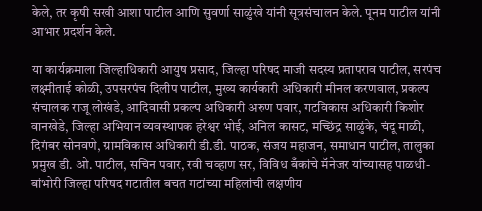केले, तर कृषी सखी आशा पाटील आणि सुवर्णा साळुंखे यांनी सूत्रसंचालन केले. पूनम पाटील यांनी आभार प्रदर्शन केले.

या कार्यक्रमाला जिल्हाधिकारी आयुष प्रसाद, जिल्हा परिषद माजी सदस्य प्रतापराव पाटील, सरपंच लक्ष्मीताई कोळी, उपसरपंच दिलीप पाटील, मुख्य कार्यकारी अधिकारी मीनल करणवाल, प्रकल्प संचालक राजू लोखंडे, आदिवासी प्रकल्प अधिकारी अरुण पवार, गटविकास अधिकारी किशोर वानखेडे, जिल्हा अभियान व्यवस्थापक हरेश्वर भोई, अनिल कासट, मच्छिंद्र साळुंके, चंदू माळी, दिगंबर सोनवणे, ग्रामविकास अधिकारी डी.डी. पाठक, संजय महाजन, समाधान पाटील, तालुका प्रमुख डी. ओ. पाटील, सचिन पवार, रवी चव्हाण सर, विविध बँकांचे मॅनेजर यांच्यासह पाळधी-बांभोरी जिल्हा परिषद गटातील बचत गटांच्या महिलांची लक्षणीय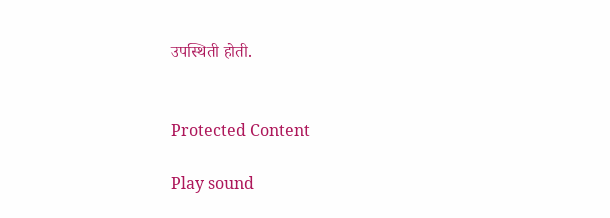उपस्थिती होती.


Protected Content

Play sound